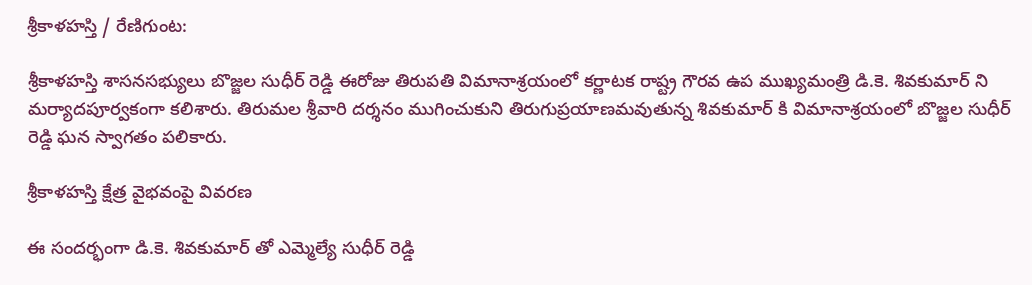శ్రీకాళహస్తి / రేణిగుంట:

శ్రీకాళహస్తి శాసనసభ్యులు బొజ్జల సుధీర్ రెడ్డి ఈరోజు తిరుపతి విమానాశ్రయంలో కర్ణాటక రాష్ట్ర గౌరవ ఉప ముఖ్యమంత్రి డి.కె. శివకుమార్ ని మర్యాదపూర్వకంగా కలిశారు. తిరుమల శ్రీవారి దర్శనం ముగించుకుని తిరుగుప్రయాణమవుతున్న శివకుమార్ కి విమానాశ్రయంలో బొజ్జల సుధీర్ రెడ్డి ఘన స్వాగతం పలికారు.

శ్రీకాళహస్తి క్షేత్ర వైభవంపై వివరణ

ఈ సందర్భంగా డి.కె. శివకుమార్ తో ఎమ్మెల్యే సుధీర్ రెడ్డి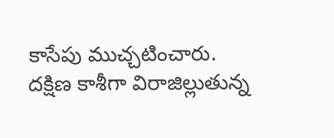కాసేపు ముచ్చటించారు. దక్షిణ కాశీగా విరాజిల్లుతున్న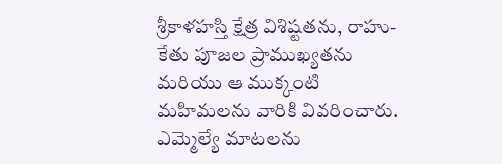శ్రీకాళహస్తి క్షేత్ర విశిష్టతను, రాహు-కేతు పూజల ప్రాముఖ్యతను మరియు ఆ ముక్కంటి మహిమలను వారికి వివరించారు. ఎమ్మెల్యే మాటలను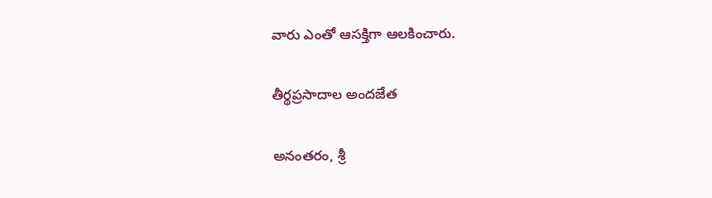వారు ఎంతో ఆసక్తిగా ఆలకించారు.

తీర్థప్రసాదాల అందజేత

అనంతరం, శ్రీ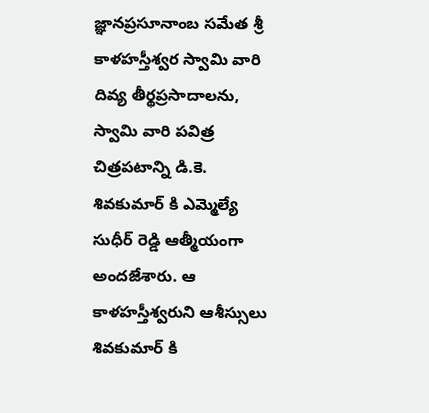జ్ఞానప్రసూనాంబ సమేత శ్రీ కాళహస్తీశ్వర స్వామి వారి దివ్య తీర్థప్రసాదాలను, స్వామి వారి పవిత్ర చిత్రపటాన్ని డి.కె. శివకుమార్ కి ఎమ్మెల్యే సుధీర్ రెడ్డి ఆత్మీయంగా అందజేశారు. ఆ కాళహస్తీశ్వరుని ఆశీస్సులు శివకుమార్ కి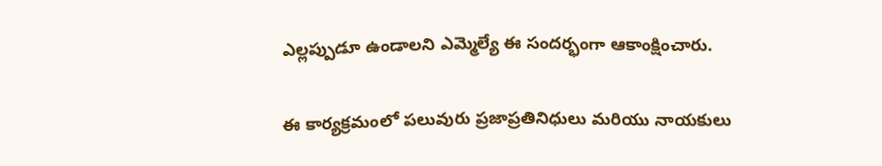ఎల్లప్పుడూ ఉండాలని ఎమ్మెల్యే ఈ సందర్భంగా ఆకాంక్షించారు.

ఈ కార్యక్రమంలో పలువురు ప్రజాప్రతినిధులు మరియు నాయకులు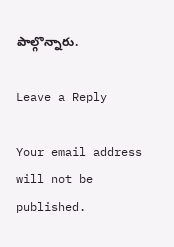పాల్గొన్నారు.

Leave a Reply

Your email address will not be published.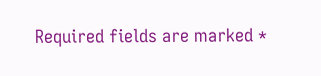Required fields are marked *